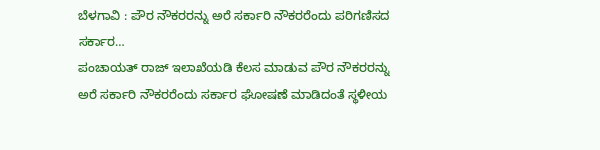ಬೆಳಗಾವಿ : ಪೌರ ನೌಕರರನ್ನು ಅರೆ ಸರ್ಕಾರಿ ನೌಕರರೆಂದು ಪರಿಗಣಿಸದ ಸರ್ಕಾರ…
ಪಂಚಾಯತ್ ರಾಜ್ ಇಲಾಖೆಯಡಿ ಕೆಲಸ ಮಾಡುವ ಪೌರ ನೌಕರರನ್ನು ಅರೆ ಸರ್ಕಾರಿ ನೌಕರರೆಂದು ಸರ್ಕಾರ ಘೋಷಣೆ ಮಾಡಿದಂತೆ ಸ್ಥಳೀಯ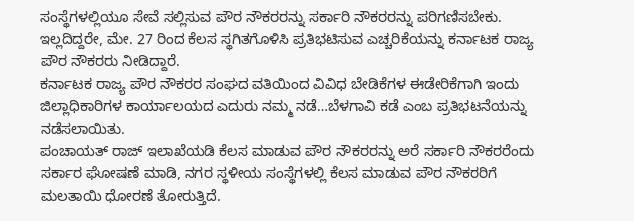ಸಂಸ್ಥೆಗಳಲ್ಲಿಯೂ ಸೇವೆ ಸಲ್ಲಿಸುವ ಪೌರ ನೌಕರರನ್ನು ಸರ್ಕಾರಿ ನೌಕರರನ್ನು ಪರಿಗಣಿಸಬೇಕು. ಇಲ್ಲದಿದ್ದರೇ, ಮೇ. 27 ರಿಂದ ಕೆಲಸ ಸ್ಥಗಿತಗೊಳಿಸಿ ಪ್ರತಿಭಟಿಸುವ ಎಚ್ಚರಿಕೆಯನ್ನು ಕರ್ನಾಟಕ ರಾಜ್ಯ ಪೌರ ನೌಕರರು ನೀಡಿದ್ದಾರೆ.
ಕರ್ನಾಟಕ ರಾಜ್ಯ ಪೌರ ನೌಕರರ ಸಂಘದ ವತಿಯಿಂದ ವಿವಿಧ ಬೇಡಿಕೆಗಳ ಈಡೇರಿಕೆಗಾಗಿ ಇಂದು ಜಿಲ್ಲಾಧಿಕಾರಿಗಳ ಕಾರ್ಯಾಲಯದ ಎದುರು ನಮ್ಮ ನಡೆ…ಬೆಳಗಾವಿ ಕಡೆ ಎಂಬ ಪ್ರತಿಭಟನೆಯನ್ನು ನಡೆಸಲಾಯಿತು.
ಪಂಚಾಯತ್ ರಾಜ್ ಇಲಾಖೆಯಡಿ ಕೆಲಸ ಮಾಡುವ ಪೌರ ನೌಕರರನ್ನು ಅರೆ ಸರ್ಕಾರಿ ನೌಕರರೆಂದು ಸರ್ಕಾರ ಘೋಷಣೆ ಮಾಡಿ, ನಗರ ಸ್ಥಳೀಯ ಸಂಸ್ಥೆಗಳಲ್ಲಿ ಕೆಲಸ ಮಾಡುವ ಪೌರ ನೌಕರರಿಗೆ ಮಲತಾಯಿ ಧೋರಣೆ ತೋರುತ್ತಿದೆ.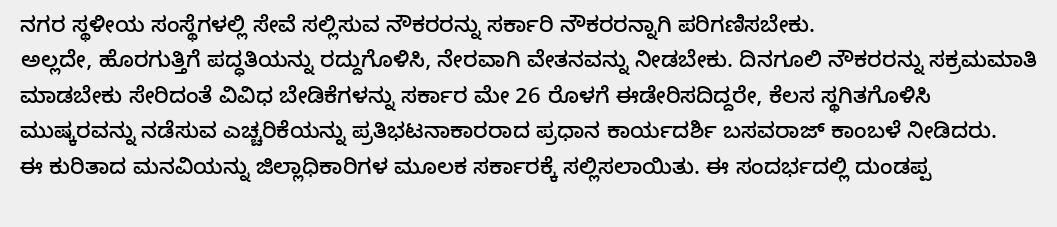ನಗರ ಸ್ಥಳೀಯ ಸಂಸ್ಥೆಗಳಲ್ಲಿ ಸೇವೆ ಸಲ್ಲಿಸುವ ನೌಕರರನ್ನು ಸರ್ಕಾರಿ ನೌಕರರನ್ನಾಗಿ ಪರಿಗಣಿಸಬೇಕು.
ಅಲ್ಲದೇ, ಹೊರಗುತ್ತಿಗೆ ಪದ್ಧತಿಯನ್ನು ರದ್ದುಗೊಳಿಸಿ, ನೇರವಾಗಿ ವೇತನವನ್ನು ನೀಡಬೇಕು. ದಿನಗೂಲಿ ನೌಕರರನ್ನು ಸಕ್ರಮಮಾತಿ ಮಾಡಬೇಕು ಸೇರಿದಂತೆ ವಿವಿಧ ಬೇಡಿಕೆಗಳನ್ನು ಸರ್ಕಾರ ಮೇ 26 ರೊಳಗೆ ಈಡೇರಿಸದಿದ್ದರೇ, ಕೆಲಸ ಸ್ಥಗಿತಗೊಳಿಸಿ ಮುಷ್ಕರವನ್ನು ನಡೆಸುವ ಎಚ್ಚರಿಕೆಯನ್ನು ಪ್ರತಿಭಟನಾಕಾರರಾದ ಪ್ರಧಾನ ಕಾರ್ಯದರ್ಶಿ ಬಸವರಾಜ್ ಕಾಂಬಳೆ ನೀಡಿದರು.
ಈ ಕುರಿತಾದ ಮನವಿಯನ್ನು ಜಿಲ್ಲಾಧಿಕಾರಿಗಳ ಮೂಲಕ ಸರ್ಕಾರಕ್ಕೆ ಸಲ್ಲಿಸಲಾಯಿತು. ಈ ಸಂದರ್ಭದಲ್ಲಿ ದುಂಡಪ್ಪ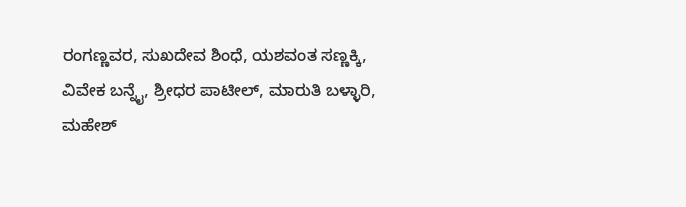ರಂಗಣ್ಣವರ, ಸುಖದೇವ ಶಿಂಧೆ, ಯಶವಂತ ಸಣ್ಣಕ್ಕಿ, ವಿವೇಕ ಬನ್ನೈ, ಶ್ರೀಧರ ಪಾಟೀಲ್, ಮಾರುತಿ ಬಳ್ಳಾರಿ, ಮಹೇಶ್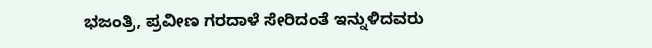ಭಜಂತ್ರಿ, ಪ್ರವೀಣ ಗರದಾಳೆ ಸೇರಿದಂತೆ ಇನ್ನುಳಿದವರು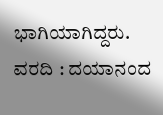ಭಾಗಿಯಾಗಿದ್ದರು.
ವರದಿ : ದಯಾನಂದ